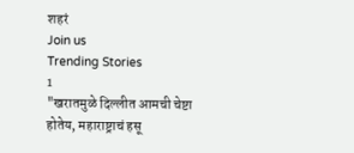शहरं
Join us
Trending Stories
1
"खरातमुळे दिल्लीत आमची चेष्टा होतेय, महाराष्ट्राचं हसू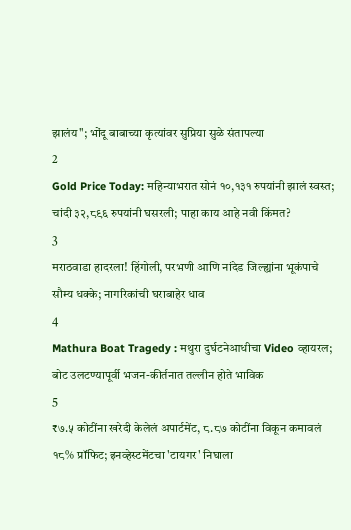झालंय"; भोंदू बाबाच्या कृत्यांवर सुप्रिया सुळे संतापल्या
2
Gold Price Today: महिन्याभरात सोनं १०,१३१ रुपयांनी झालं स्वस्त; चांदी ३२,८९६ रुपयांनी घसरली; पाहा काय आहे नवी किंमत?
3
मराठवाडा हादरला! हिंगोली, परभणी आणि नांदेड जिल्ह्यांना भूकंपाचे सौम्य धक्के; नागरिकांची घराबाहेर धाव
4
Mathura Boat Tragedy : मथुरा दुर्घटनेआधीचा Video व्हायरल; बोट उलटण्यापूर्वी भजन-कीर्तनात तल्लीन होते भाविक
5
₹७.५ कोटींना खरेदी केलेलं अपार्टमेंट, ८.८७ कोटींना विकून कमावलं १८% प्रॉफिट; इनव्हेस्टमेंटचा 'टायगर' निघाला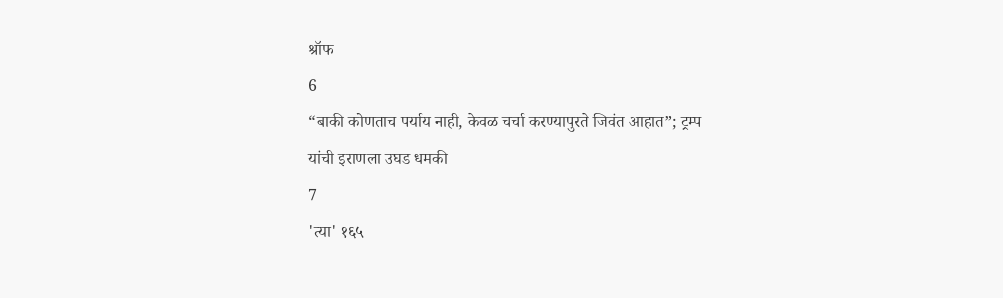श्रॉफ
6
“बाकी कोणताच पर्याय नाही, केवळ चर्चा करण्यापुरते जिवंत आहात”; ट्रम्प यांची इराणला उघड धमकी
7
'त्या' १६५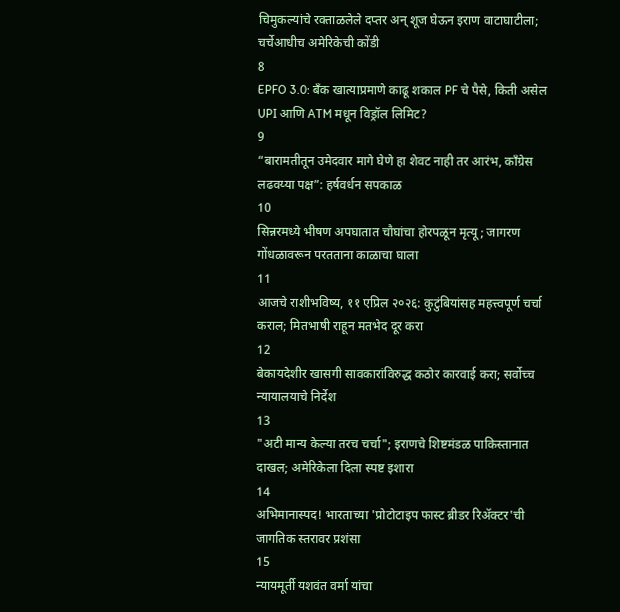चिमुकल्यांचे रक्ताळलेले दप्तर अन् शूज घेऊन इराण वाटाघाटीला; चर्चेआधीच अमेरिकेची कोंडी
8
EPFO 3.0: बँक खात्याप्रमाणे काढू शकाल PF चे पैसे, किती असेल UPI आणि ATM मधून विड्रॉल लिमिट?
9
“बारामतीतून उमेदवार मागे घेणे हा शेवट नाही तर आरंभ, काँग्रेस लढवय्या पक्ष”: हर्षवर्धन सपकाळ
10
सिन्नरमध्ये भीषण अपघातात चौघांचा होरपळून मृत्यू; जागरण गोंधळावरून परतताना काळाचा घाला
11
आजचे राशीभविष्य, ११ एप्रिल २०२६: कुटुंबियांसह महत्त्वपूर्ण चर्चा कराल; मितभाषी राहून मतभेद दूर करा
12
बेकायदेशीर खासगी सावकारांविरुद्ध कठोर कारवाई करा; सर्वोच्च न्यायालयाचे निर्देश
13
"अटी मान्य केल्या तरच चर्चा"; इराणचे शिष्टमंडळ पाकिस्तानात दाखल; अमेरिकेला दिला स्पष्ट इशारा
14
अभिमानास्पद! भारताच्या 'प्रोटोटाइप फास्ट ब्रीडर रिॲक्टर'ची जागतिक स्तरावर प्रशंसा
15
न्यायमूर्ती यशवंत वर्मा यांचा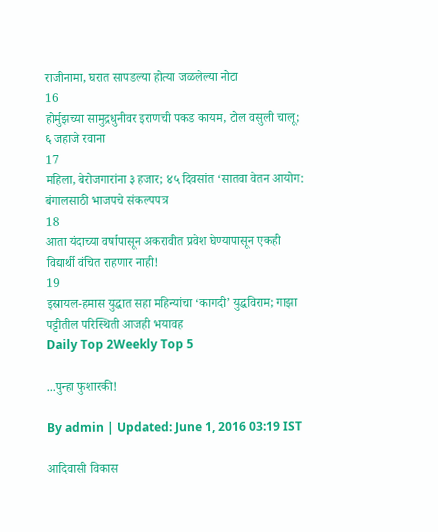राजीनामा, घरात सापडल्या होत्या जळलेल्या नोटा
16
होर्मुझच्या सामुद्रधुनीवर इराणची पकड कायम, टोल वसुली चालू; ६ जहाजे रवाना
17
महिला, बेरोजगारांना ३ हजार; ४५ दिवसांत ‘सातवा वेतन आयोग: बंगालसाठी भाजपचे संकल्पपत्र
18
आता यंदाच्या वर्षापासून अकरावीत प्रवेश घेण्यापासून एकही विद्यार्थी वंचित राहणार नाही!
19
इस्रायल-हमास युद्धात सहा महिन्यांचा ‘कागदी’ युद्धविराम; गाझा पट्टीतील परिस्थिती आजही भयावह
Daily Top 2Weekly Top 5

...पुन्हा फुशारकी!

By admin | Updated: June 1, 2016 03:19 IST

आदिवासी विकास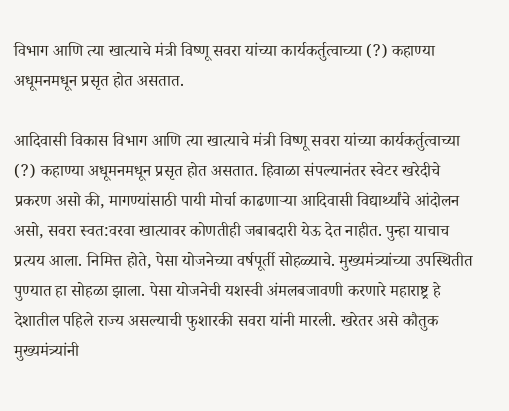विभाग आणि त्या खात्याचे मंत्री विष्णू सवरा यांच्या कार्यकर्तुत्वाच्या (?) कहाण्या अधूमनमधून प्रसृत होत असतात.

आदिवासी विकास विभाग आणि त्या खात्याचे मंत्री विष्णू सवरा यांच्या कार्यकर्तुत्वाच्या (?) कहाण्या अधूमनमधून प्रसृत होत असतात. हिवाळा संपल्यानंतर स्वेटर खरेदीचे प्रकरण असो की, मागण्यांसाठी पायी मोर्चा काढणाऱ्या आदिवासी विद्यार्थ्यांचे आंदोलन असो, सवरा स्वत:वरवा खात्यावर कोणतीही जबाबदारी येऊ देत नाहीत. पुन्हा याचाच प्रत्यय आला. निमित्त होते, पेसा योजनेच्या वर्षपूर्ती सोहळ्याचे. मुख्यमंत्र्यांच्या उपस्थितीत पुण्यात हा सोहळा झाला. पेसा योजनेची यशस्वी अंमलबजावणी करणारे महाराष्ट्र हे देशातील पहिले राज्य असल्याची फुशारकी सवरा यांनी मारली. खरेतर असे कौतुक मुख्यमंत्र्यांनी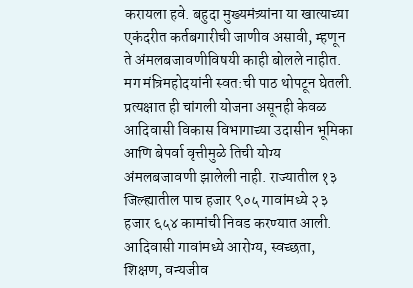करायला हवे. बहुदा मुख्यमंत्र्यांना या खात्याच्या एकंदरीत कर्तबगारीची जाणीव असावी, म्हणून ते अंमलबजावणीविषयी काही बोलले नाहीत. मग मंत्रिमहोदयांनी स्वत:ची पाठ थोपटून घेतली. प्रत्यक्षात ही चांगली योजना असूनही केवळ आदिवासी विकास विभागाच्या उदासीन भूमिका आणि बेपर्वा वृत्तीमुळे तिची योग्य अंमलबजावणी झालेली नाही. राज्यातील १३ जिल्ह्यातील पाच हजार ९०५ गावांमध्ये २३ हजार ६५४ कामांची निवड करण्यात आली. आदिवासी गावांमध्ये आरोग्य, स्वच्छता, शिक्षण, वन्यजीव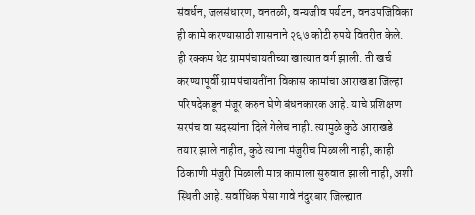संवर्धन, जलसंधारण, वनतळी, वन्यजीव पर्यटन, वनउपजिविका ही कामे करण्यासाठी शासनाने २६७ कोटी रुपये वितरीत केले. ही रक्कम थेट ग्रामपंचायतीच्या खात्यात वर्ग झाली. ती खर्च करण्यापूर्वी ग्रामपंचायतींना विकास कामांचा आराखडा जिल्हा परिषदेकडून मंजूर करुन घेणे बंधनकारक आहे. याचे प्रशिक्षण सरपंच वा सदस्यांना दिले गेलेच नाही. त्यामुळे कुठे आराखडे तयार झाले नाहीत, कुठे त्याना मंजुरीच मिळाली नाही, काही ठिकाणी मंजुरी मिळाली मात्र कामाला सुरुवात झाली नाही, अशी स्थिती आहे. सर्वाधिक पेसा गावे नंदुरबार जिल्ह्यात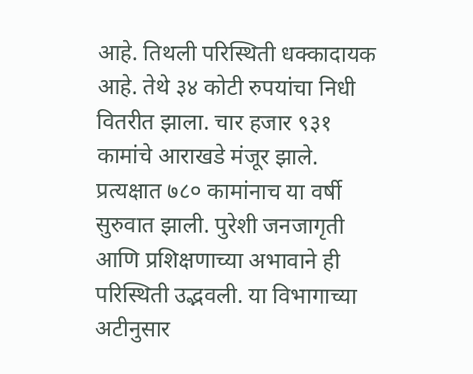आहे. तिथली परिस्थिती धक्कादायक आहे. तेथे ३४ कोटी रुपयांचा निधी वितरीत झाला. चार हजार ९३१ कामांचे आराखडे मंजूर झाले. प्रत्यक्षात ७८० कामांनाच या वर्षी सुरुवात झाली. पुरेशी जनजागृती आणि प्रशिक्षणाच्या अभावाने ही परिस्थिती उद्भवली. या विभागाच्या अटीनुसार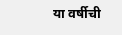या वर्षीची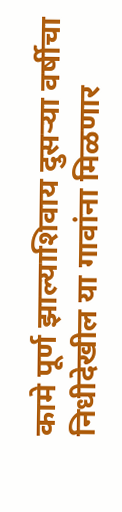कामे पूर्ण झाल्याशिवाय दुसऱ्या वर्षीचा निधीदेखील या गावांना मिळणार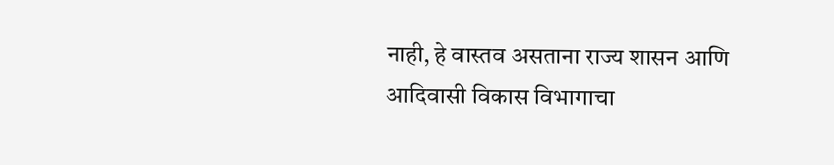नाही, हे वास्तव असताना राज्य शासन आणि आदिवासी विकास विभागाचा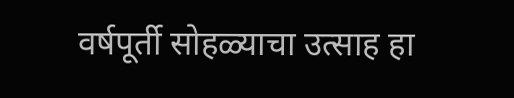वर्षपूर्ती सोहळ्याचा उत्साह हा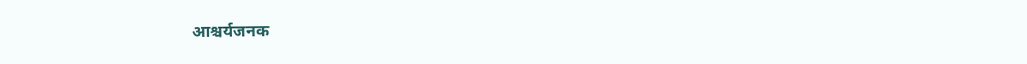आश्चर्यजनक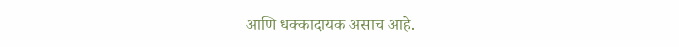आणि धक्कादायक असाच आहे.